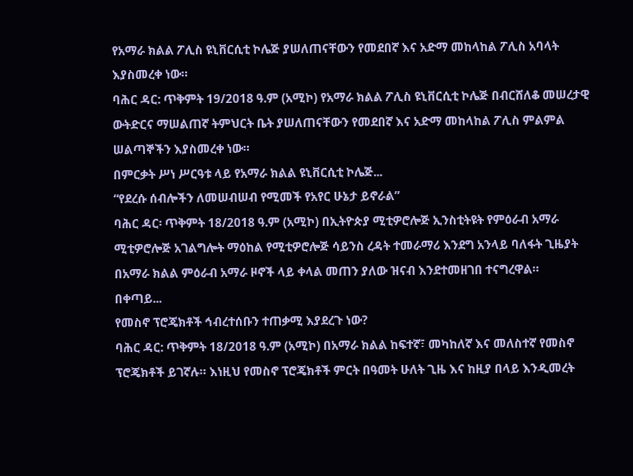የአማራ ክልል ፖሊስ ዩኒቨርሲቲ ኮሌጅ ያሠለጠናቸውን የመደበኛ እና አድማ መከላከል ፖሊስ አባላት እያስመረቀ ነው።
ባሕር ዳር: ጥቅምት 19/2018 ዓ.ም (አሚኮ) የአማራ ክልል ፖሊስ ዩኒቨርሲቲ ኮሌጅ በብርሸለቆ መሠረታዊ ውትድርና ማሠልጠኛ ትምህርት ቤት ያሠለጠናቸውን የመደበኛ እና አድማ መከላከል ፖሊስ ምልምል ሠልጣኞችን እያስመረቀ ነው።
በምርቃት ሥነ ሥርዓቱ ላይ የአማራ ክልል ዩኒቨርሲቲ ኮሌጅ...
“የደረሱ ሰብሎችን ለመሠብሠብ የሚመች የአየር ሁኔታ ይኖራል”
ባሕር ዳር፡ ጥቅምት 18/2018 ዓ.ም (አሚኮ) በኢትዮጵያ ሚቲዎሮሎጅ ኢንስቲትዩት የምዕራብ አማራ ሚቲዎሮሎጅ አገልግሎት ማዕከል የሚቲዎሮሎጅ ሳይንስ ረዳት ተመራማሪ እንደግ አንላይ ባለፋት ጊዜያት በአማራ ክልል ምዕራብ አማራ ዞኖች ላይ ቀላል መጠን ያለው ዝናብ እንደተመዘገበ ተናግረዋል።
በቀጣይ...
የመስኖ ፕሮጄክቶች ኅብረተሰቡን ተጠቃሚ እያደረጉ ነው?
ባሕር ዳር: ጥቅምት 18/2018 ዓ.ም (አሚኮ) በአማራ ክልል ከፍተኛ፣ መካከለኛ እና መለስተኛ የመስኖ ፕሮጄክቶች ይገኛሉ። እነዚህ የመስኖ ፕሮጄክቶች ምርት በዓመት ሁለት ጊዜ እና ከዚያ በላይ እንዲመረት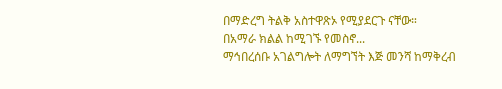በማድረግ ትልቅ አስተዋጽኦ የሚያደርጉ ናቸው።
በአማራ ክልል ከሚገኙ የመስኖ...
ማኅበረሰቡ አገልግሎት ለማግኘት እጅ መንሻ ከማቅረብ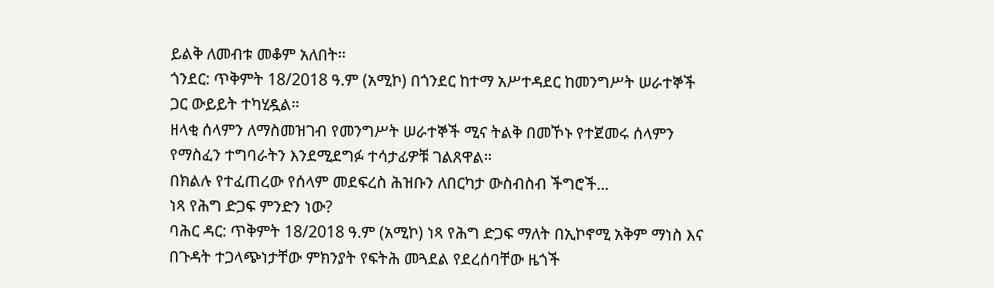ይልቅ ለመብቱ መቆም አለበት።
ጎንደር: ጥቅምት 18/2018 ዓ.ም (አሚኮ) በጎንደር ከተማ አሥተዳደር ከመንግሥት ሠራተኞች ጋር ውይይት ተካሂዷል።
ዘላቂ ሰላምን ለማስመዝገብ የመንግሥት ሠራተኞች ሚና ትልቅ በመኾኑ የተጀመሩ ሰላምን የማስፈን ተግባራትን እንደሚደግፉ ተሳታፊዎቹ ገልጸዋል።
በክልሉ የተፈጠረው የሰላም መደፍረስ ሕዝቡን ለበርካታ ውስብስብ ችግሮች...
ነጻ የሕግ ድጋፍ ምንድን ነው?
ባሕር ዳር: ጥቅምት 18/2018 ዓ.ም (አሚኮ) ነጻ የሕግ ድጋፍ ማለት በኢኮኖሚ አቅም ማነስ እና በጉዳት ተጋላጭነታቸው ምክንያት የፍትሕ መጓደል የደረሰባቸው ዜጎች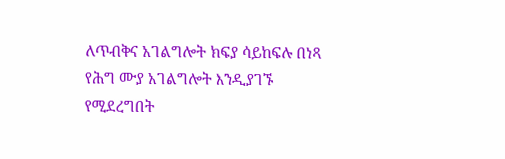ለጥብቅና አገልግሎት ክፍያ ሳይከፍሉ በነጻ የሕግ ሙያ አገልግሎት እንዲያገኙ የሚደረግበት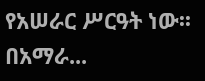የአሠራር ሥርዓት ነው፡፡
በአማራ...